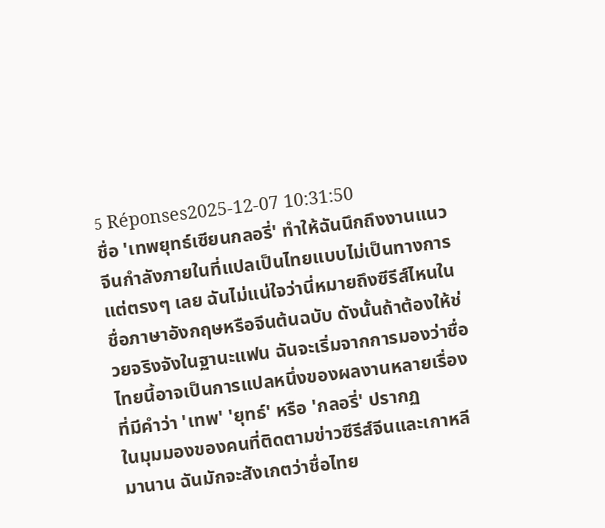5 Réponses2025-12-07 10:31:50
ชื่อ 'เทพยุทธ์เซียนกลอรี่' ทำให้ฉันนึกถึงงานแนวจีนกำลังภายในที่แปลเป็นไทยแบบไม่เป็นทางการ แต่ตรงๆ เลย ฉันไม่แน่ใจว่านี่หมายถึงซีรีส์ไหนในชื่อภาษาอังกฤษหรือจีนต้นฉบับ ดังนั้นถ้าต้องให้ช่วยจริงจังในฐานะแฟน ฉันจะเริ่มจากการมองว่าชื่อไทยนี้อาจเป็นการแปลหนึ่งของผลงานหลายเรื่องที่มีคำว่า 'เทพ' 'ยุทธ์' หรือ 'กลอรี่' ปรากฏ
ในมุมมองของคนที่ติดตามข่าวซีรีส์จีนและเกาหลีมานาน ฉันมักจะสังเกตว่าชื่อไทย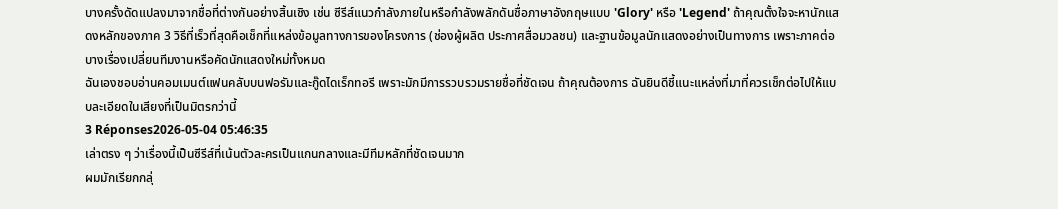บางครั้งดัดแปลงมาจากชื่อที่ต่างกันอย่างสิ้นเชิง เช่น ซีรีส์แนวกำลังภายในหรือกำลังพลักดันชื่อภาษาอังกฤษแบบ 'Glory' หรือ 'Legend' ถ้าคุณตั้งใจจะหานักแสดงหลักของภาค 3 วิธีที่เร็วที่สุดคือเช็กที่แหล่งข้อมูลทางการของโครงการ (ช่องผู้ผลิต ประกาศสื่อมวลชน) และฐานข้อมูลนักแสดงอย่างเป็นทางการ เพราะภาคต่อบางเรื่องเปลี่ยนทีมงานหรือคัดนักแสดงใหม่ทั้งหมด
ฉันเองชอบอ่านคอมเมนต์แฟนคลับบนฟอรัมและกู๊ดไดเร็กทอรี เพราะมักมีการรวบรวมรายชื่อที่ชัดเจน ถ้าคุณต้องการ ฉันยินดีชี้แนะแหล่งที่มาที่ควรเช็กต่อไปให้แบบละเอียดในเสียงที่เป็นมิตรกว่านี้
3 Réponses2026-05-04 05:46:35
เล่าตรง ๆ ว่าเรื่องนี้เป็นซีรีส์ที่เน้นตัวละครเป็นแกนกลางและมีทีมหลักที่ชัดเจนมาก
ผมมักเรียกกลุ่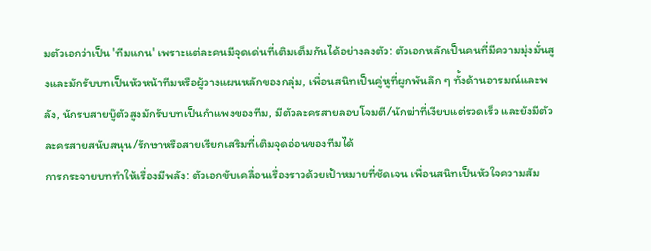มตัวเอกว่าเป็น 'ทีมแกน' เพราะแต่ละคนมีจุดเด่นที่เติมเต็มกันได้อย่างลงตัว: ตัวเอกหลักเป็นคนที่มีความมุ่งมั่นสูงและมักรับบทเป็นหัวหน้าทีมหรือผู้วางแผนหลักของกลุ่ม, เพื่อนสนิทเป็นคู่หูที่ผูกพันลึก ๆ ทั้งด้านอารมณ์และพลัง, นักรบสายบู๊ตัวสูงมักรับบทเป็นกำแพงของทีม, มีตัวละครสายลอบโจมตี/นักฆ่าที่เงียบแต่รวดเร็ว และยังมีตัวละครสายสนับสนุน/รักษาหรือสายเรียกเสริมที่เติมจุดอ่อนของทีมได้
การกระจายบททำให้เรื่องมีพลัง: ตัวเอกขับเคลื่อนเรื่องราวด้วยเป้าหมายที่ชัดเจน เพื่อนสนิทเป็นหัวใจความสัม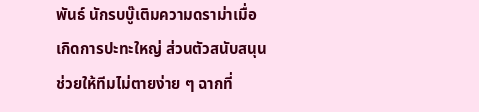พันธ์ นักรบบู๊เติมความดราม่าเมื่อเกิดการปะทะใหญ่ ส่วนตัวสนับสนุนช่วยให้ทีมไม่ตายง่าย ๆ ฉากที่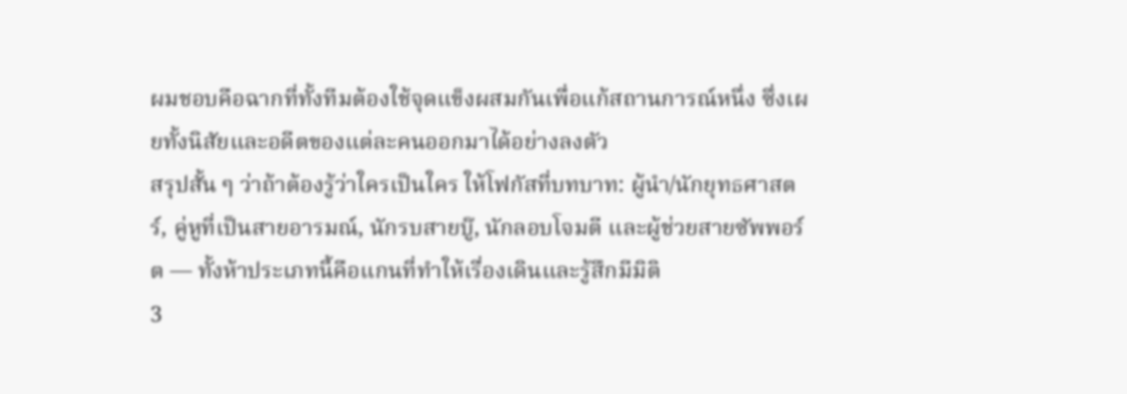ผมชอบคือฉากที่ทั้งทีมต้องใช้จุดแข็งผสมกันเพื่อแก้สถานการณ์หนึ่ง ซึ่งเผยทั้งนิสัยและอดีตของแต่ละคนออกมาได้อย่างลงตัว
สรุปสั้น ๆ ว่าถ้าต้องรู้ว่าใครเป็นใคร ให้โฟกัสที่บทบาท: ผู้นำ/นักยุทธศาสตร์, คู่หูที่เป็นสายอารมณ์, นักรบสายบู๊, นักลอบโจมตี และผู้ช่วยสายซัพพอร์ต — ทั้งห้าประเภทนี้คือแกนที่ทำให้เรื่องเดินและรู้สึกมีมิติ
3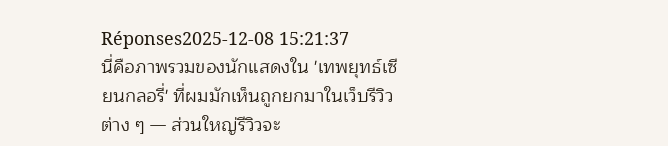Réponses2025-12-08 15:21:37
นี่คือภาพรวมของนักแสดงใน 'เทพยุทธ์เซียนกลอรี่' ที่ผมมักเห็นถูกยกมาในเว็บรีวิวต่าง ๆ — ส่วนใหญ่รีวิวจะ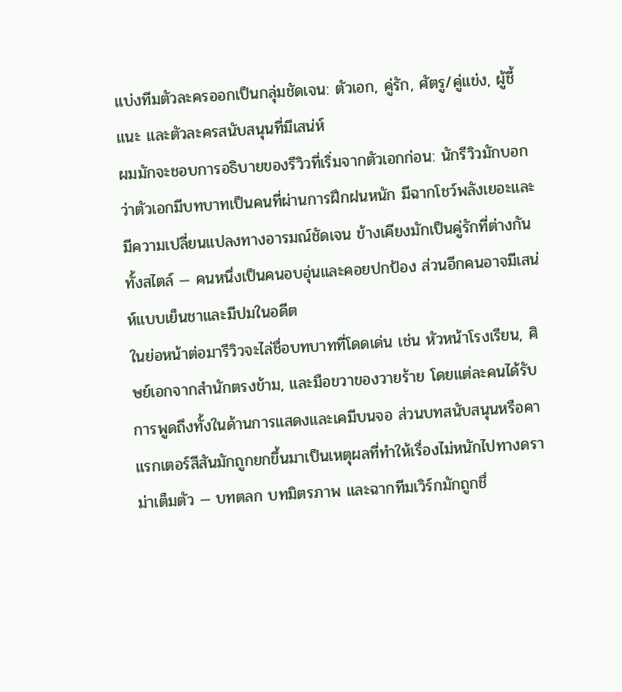แบ่งทีมตัวละครออกเป็นกลุ่มชัดเจน: ตัวเอก, คู่รัก, ศัตรู/คู่แข่ง, ผู้ชี้แนะ และตัวละครสนับสนุนที่มีเสน่ห์
ผมมักจะชอบการอธิบายของรีวิวที่เริ่มจากตัวเอกก่อน: นักรีวิวมักบอกว่าตัวเอกมีบทบาทเป็นคนที่ผ่านการฝึกฝนหนัก มีฉากโชว์พลังเยอะและมีความเปลี่ยนแปลงทางอารมณ์ชัดเจน ข้างเคียงมักเป็นคู่รักที่ต่างกันทั้งสไตล์ — คนหนึ่งเป็นคนอบอุ่นและคอยปกป้อง ส่วนอีกคนอาจมีเสน่ห์แบบเย็นชาและมีปมในอดีต
ในย่อหน้าต่อมารีวิวจะไล่ชื่อบทบาทที่โดดเด่น เช่น หัวหน้าโรงเรียน, ศิษย์เอกจากสำนักตรงข้าม, และมือขวาของวายร้าย โดยแต่ละคนได้รับการพูดถึงทั้งในด้านการแสดงและเคมีบนจอ ส่วนบทสนับสนุนหรือคาแรกเตอร์สีสันมักถูกยกขึ้นมาเป็นเหตุผลที่ทำให้เรื่องไม่หนักไปทางดราม่าเต็มตัว — บทตลก บทมิตรภาพ และฉากทีมเวิร์กมักถูกชื่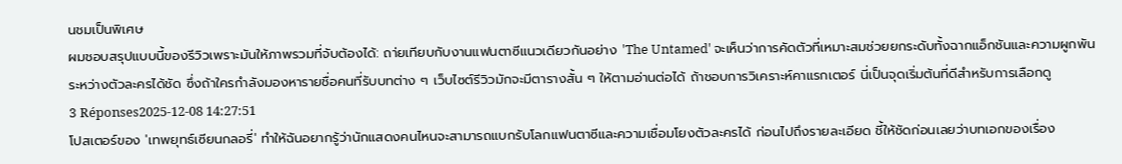นชมเป็นพิเศษ
ผมชอบสรุปแบบนี้ของรีวิวเพราะมันให้ภาพรวมที่จับต้องได้: ถา่ยเทียบกับงานแฟนตาซีแนวเดียวกันอย่าง 'The Untamed' จะเห็นว่าการคัดตัวที่เหมาะสมช่วยยกระดับทั้งฉากแอ็กชันและความผูกพันระหว่างตัวละครได้ชัด ซึ่งถ้าใครกำลังมองหารายชื่อคนที่รับบทต่าง ๆ เว็บไซต์รีวิวมักจะมีตารางสั้น ๆ ให้ตามอ่านต่อได้ ถ้าชอบการวิเคราะห์คาแรกเตอร์ นี่เป็นจุดเริ่มต้นที่ดีสำหรับการเลือกดู
3 Réponses2025-12-08 14:27:51
โปสเตอร์ของ 'เทพยุทธ์เซียนกลอรี่' ทำให้ฉันอยากรู้ว่านักแสดงคนไหนจะสามารถแบกรับโลกแฟนตาซีและความเชื่อมโยงตัวละครได้ ก่อนไปถึงรายละเอียด ชี้ให้ชัดก่อนเลยว่าบทเอกของเรื่อง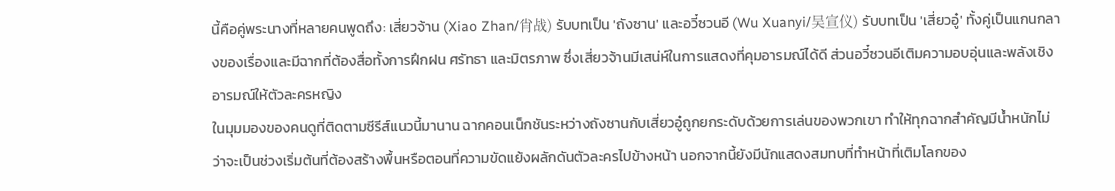นี้คือคู่พระนางที่หลายคนพูดถึง: เสี่ยวจ้าน (Xiao Zhan/肖战) รับบทเป็น 'ถังซาน' และอวี๋ซวนอี (Wu Xuanyi/吴宣仪) รับบทเป็น 'เสี่ยวอู๋' ทั้งคู่เป็นแกนกลางของเรื่องและมีฉากที่ต้องสื่อทั้งการฝึกฝน ศรัทธา และมิตรภาพ ซึ่งเสี่ยวจ้านมีเสน่ห์ในการแสดงที่คุมอารมณ์ได้ดี ส่วนอวี๋ซวนอีเติมความอบอุ่นและพลังเชิงอารมณ์ให้ตัวละครหญิง
ในมุมมองของคนดูที่ติดตามซีรีส์แนวนี้มานาน ฉากคอนเน็กชันระหว่างถังซานกับเสี่ยวอู๋ถูกยกระดับด้วยการเล่นของพวกเขา ทำให้ทุกฉากสำคัญมีน้ำหนักไม่ว่าจะเป็นช่วงเริ่มต้นที่ต้องสร้างพื้นหรือตอนที่ความขัดแย้งผลักดันตัวละครไปข้างหน้า นอกจากนี้ยังมีนักแสดงสมทบที่ทำหน้าที่เติมโลกของ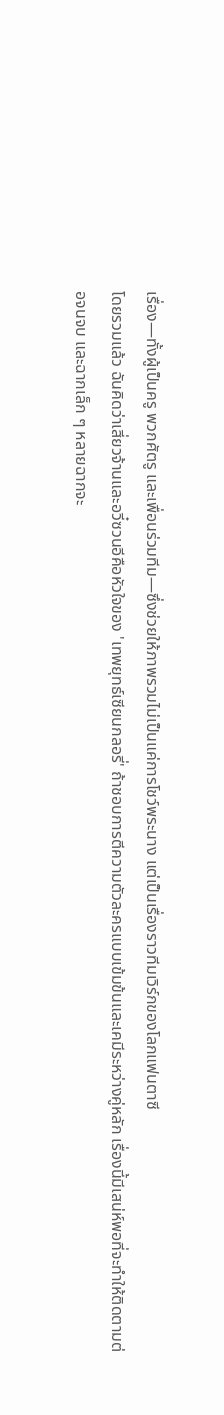เรื่อง—ทั้งผู้เป็นครู พวกศัตรู และเพื่อนร่วมทีม—ซึ่งช่วยให้ภาพรวมไม่เป็นแค่การโชว์พระนาง แต่เป็นเรื่องราวทีมเวิร์กของโลกแฟนตาซี
โดยรวมแล้ว ฉันคิดว่าเสี่ยวจ้านและอวี๋ซวนอีคือหัวใจของ 'เทพยุทธ์เซียนกลอรี่' ถ้าชอบการตีความตัวละครแบบเข้มข้นและเคมีระหว่างคู่หลัก เรื่องนี้มีเสน่ห์พอที่จะทำให้ติดตามต่อจนจบ และฉากเล็ก ๆ หลายฉากจะ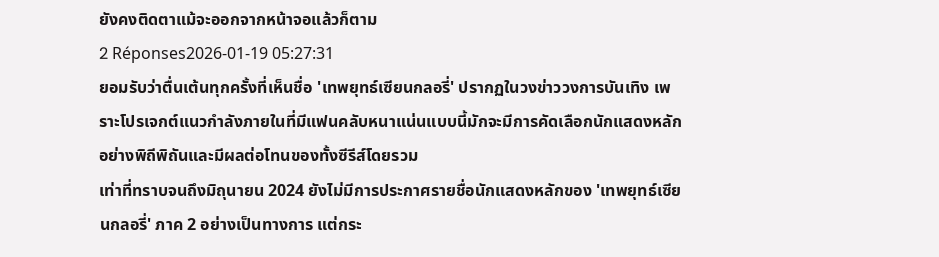ยังคงติดตาแม้จะออกจากหน้าจอแล้วก็ตาม
2 Réponses2026-01-19 05:27:31
ยอมรับว่าตื่นเต้นทุกครั้งที่เห็นชื่อ 'เทพยุทธ์เซียนกลอรี่' ปรากฏในวงข่าววงการบันเทิง เพราะโปรเจกต์แนวกำลังภายในที่มีแฟนคลับหนาแน่นแบบนี้มักจะมีการคัดเลือกนักแสดงหลักอย่างพิถีพิถันและมีผลต่อโทนของทั้งซีรีส์โดยรวม
เท่าที่ทราบจนถึงมิถุนายน 2024 ยังไม่มีการประกาศรายชื่อนักแสดงหลักของ 'เทพยุทธ์เซียนกลอรี่' ภาค 2 อย่างเป็นทางการ แต่กระ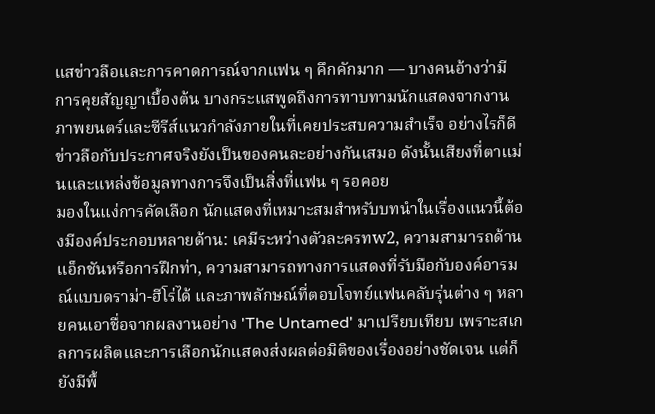แสข่าวลือและการคาดการณ์จากแฟน ๆ คึกคักมาก — บางคนอ้างว่ามีการคุยสัญญาเบื้องต้น บางกระแสพูดถึงการทาบทามนักแสดงจากงานภาพยนตร์และซีรีส์แนวกำลังภายในที่เคยประสบความสำเร็จ อย่างไรก็ดี ข่าวลือกับประกาศจริงยังเป็นของคนละอย่างกันเสมอ ดังนั้นเสียงที่ตาแม่นและแหล่งข้อมูลทางการจึงเป็นสิ่งที่แฟน ๆ รอคอย
มองในแง่การคัดเลือก นักแสดงที่เหมาะสมสำหรับบทนำในเรื่องแนวนี้ต้องมีองค์ประกอบหลายด้าน: เคมีระหว่างตัวละครทw2, ความสามารถด้านแอ็กชันหรือการฝึกท่า, ความสามารถทางการแสดงที่รับมือกับองค์อารมณ์แบบดราม่า-ฮีโร่ได้ และภาพลักษณ์ที่ตอบโจทย์แฟนคลับรุ่นต่าง ๆ หลายคนเอาชื่อจากผลงานอย่าง 'The Untamed' มาเปรียบเทียบ เพราะสเกลการผลิตและการเลือกนักแสดงส่งผลต่อมิติของเรื่องอย่างชัดเจน แต่ก็ยังมีพื้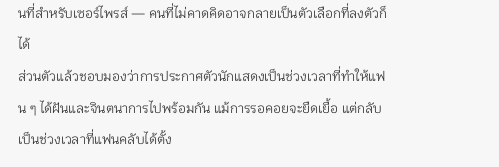นที่สำหรับเซอร์ไพรส์ — คนที่ไม่คาดคิดอาจกลายเป็นตัวเลือกที่ลงตัวก็ได้
ส่วนตัวแล้วชอบมองว่าการประกาศตัวนักแสดงเป็นช่วงเวลาที่ทำให้แฟน ๆ ได้ฝันและจินตนาการไปพร้อมกัน แม้การรอคอยจะยืดเยื้อ แต่กลับเป็นช่วงเวลาที่แฟนคลับได้ตั้ง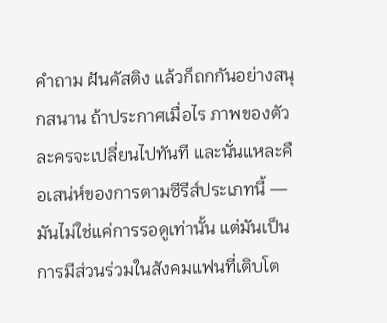คำถาม ฝันคัสติง แล้วก็ถกกันอย่างสนุกสนาน ถ้าประกาศเมื่อไร ภาพของตัวละครจะเปลี่ยนไปทันที และนั่นแหละคือเสน่ห์ของการตามซีรีส์ประเภทนี้ — มันไม่ใช่แค่การรอดูเท่านั้น แต่มันเป็นการมีส่วนร่วมในสังคมแฟนที่เติบโต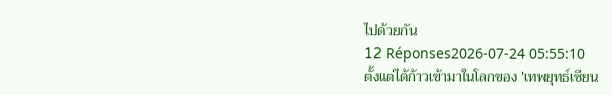ไปด้วยกัน
12 Réponses2026-07-24 05:55:10
ตั้งแต่ได้ก้าวเข้ามาในโลกของ 'เทพยุทธ์เซียน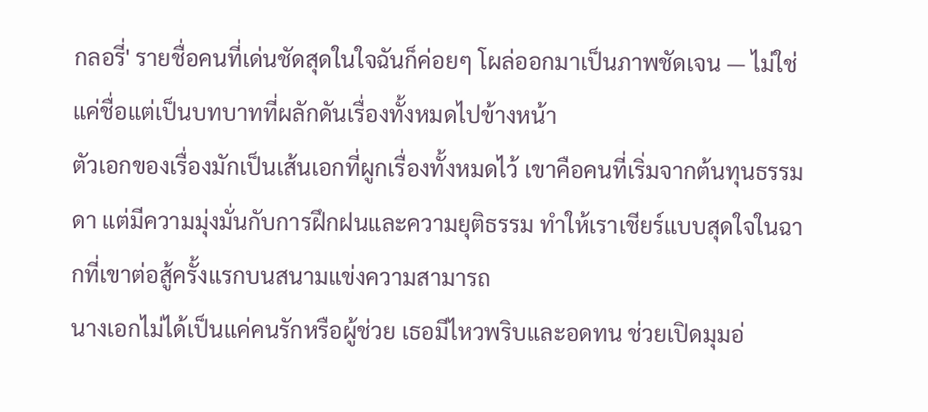กลอรี่' รายชื่อคนที่เด่นชัดสุดในใจฉันก็ค่อยๆ โผล่ออกมาเป็นภาพชัดเจน — ไม่ใช่แค่ชื่อแต่เป็นบทบาทที่ผลักดันเรื่องทั้งหมดไปข้างหน้า
ตัวเอกของเรื่องมักเป็นเส้นเอกที่ผูกเรื่องทั้งหมดไว้ เขาคือคนที่เริ่มจากต้นทุนธรรมดา แต่มีความมุ่งมั่นกับการฝึกฝนและความยุติธรรม ทำให้เราเชียร์แบบสุดใจในฉากที่เขาต่อสู้ครั้งแรกบนสนามแข่งความสามารถ
นางเอกไม่ได้เป็นแค่คนรักหรือผู้ช่วย เธอมีไหวพริบและอดทน ช่วยเปิดมุมอ่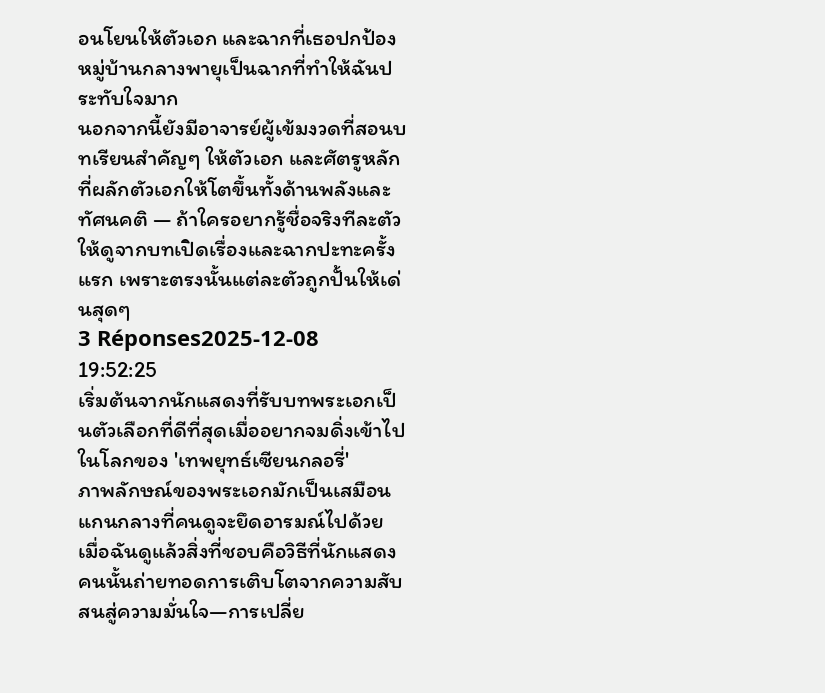อนโยนให้ตัวเอก และฉากที่เธอปกป้องหมู่บ้านกลางพายุเป็นฉากที่ทำให้ฉันประทับใจมาก
นอกจากนี้ยังมีอาจารย์ผู้เข้มงวดที่สอนบทเรียนสำคัญๆ ให้ตัวเอก และศัตรูหลักที่ผลักตัวเอกให้โตขึ้นทั้งด้านพลังและทัศนคติ — ถ้าใครอยากรู้ชื่อจริงทีละตัว ให้ดูจากบทเปิดเรื่องและฉากปะทะครั้งแรก เพราะตรงนั้นแต่ละตัวถูกปั้นให้เด่นสุดๆ
3 Réponses2025-12-08 19:52:25
เริ่มต้นจากนักแสดงที่รับบทพระเอกเป็นตัวเลือกที่ดีที่สุดเมื่ออยากจมดิ่งเข้าไปในโลกของ 'เทพยุทธ์เซียนกลอรี่'
ภาพลักษณ์ของพระเอกมักเป็นเสมือนแกนกลางที่คนดูจะยึดอารมณ์ไปด้วย เมื่อฉันดูแล้วสิ่งที่ชอบคือวิธีที่นักแสดงคนนั้นถ่ายทอดการเติบโตจากความสับสนสู่ความมั่นใจ—การเปลี่ย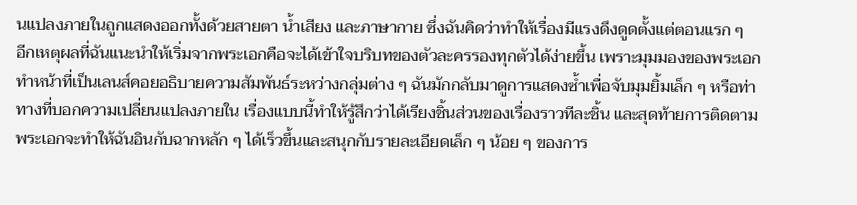นแปลงภายในถูกแสดงออกทั้งด้วยสายตา น้ำเสียง และภาษากาย ซึ่งฉันคิดว่าทำให้เรื่องมีแรงดึงดูดตั้งแต่ตอนแรก ๆ
อีกเหตุผลที่ฉันแนะนำให้เริ่มจากพระเอกคือจะได้เข้าใจบริบทของตัวละครรองทุกตัวได้ง่ายขึ้น เพราะมุมมองของพระเอกทำหน้าที่เป็นเลนส์คอยอธิบายความสัมพันธ์ระหว่างกลุ่มต่าง ๆ ฉันมักกลับมาดูการแสดงซ้ำเพื่อจับมุมยิ้มเล็ก ๆ หรือท่าทางที่บอกความเปลี่ยนแปลงภายใน เรื่องแบบนี้ทำให้รู้สึกว่าได้เรียงชิ้นส่วนของเรื่องราวทีละชิ้น และสุดท้ายการติดตามพระเอกจะทำให้ฉันอินกับฉากหลัก ๆ ได้เร็วขึ้นและสนุกกับรายละเอียดเล็ก ๆ น้อย ๆ ของการ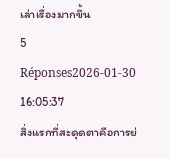เล่าเรื่องมากขึ้น
5 Réponses2026-01-30 16:05:37
สิ่งแรกที่สะดุดตาคือการย่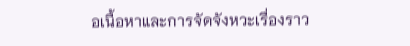อเนื้อหาและการจัดจังหวะเรื่องราว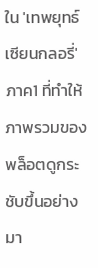ใน 'เทพยุทธ์เซียนกลอรี่' ภาค1 ที่ทำให้ภาพรวมของพล็อตดูกระชับขึ้นอย่างมา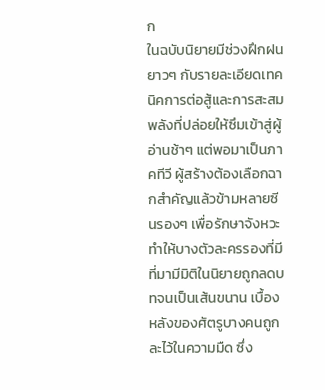ก
ในฉบับนิยายมีช่วงฝึกฝนยาวๆ กับรายละเอียดเทคนิคการต่อสู้และการสะสมพลังที่ปล่อยให้ซึมเข้าสู่ผู้อ่านช้าๆ แต่พอมาเป็นภาคทีวี ผู้สร้างต้องเลือกฉากสำคัญแล้วข้ามหลายซีนรองๆ เพื่อรักษาจังหวะ ทำให้บางตัวละครรองที่มีที่มามีมิติในนิยายถูกลดบทจนเป็นเส้นขนาน เบื้องหลังของศัตรูบางคนถูกละไว้ในความมืด ซึ่ง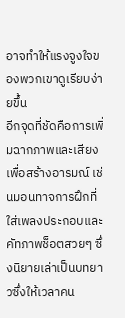อาจทำให้แรงจูงใจของพวกเขาดูเรียบง่ายขึ้น
อีกจุดที่ชัดคือการเพิ่มฉากภาพและเสียงเพื่อสร้างอารมณ์ เช่นมอนทาจการฝึกที่ใส่เพลงประกอบและคัทภาพช็อตสวยๆ ซึ่งนิยายเล่าเป็นบทยาวซึ่งให้เวลาคน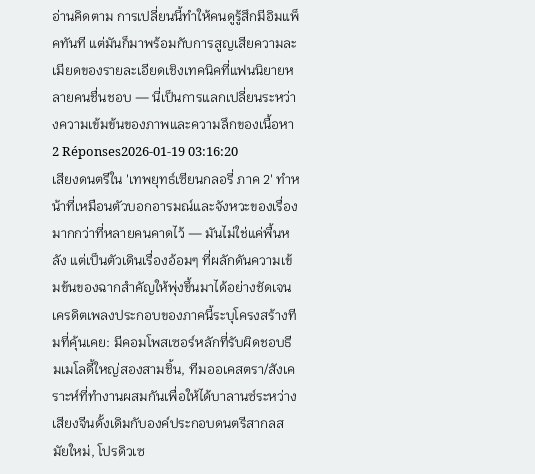อ่านคิดตาม การเปลี่ยนนี้ทำให้คนดูรู้สึกมีอิมแพ็คทันที แต่มันก็มาพร้อมกับการสูญเสียความละเมียดของรายละเอียดเชิงเทคนิคที่แฟนนิยายหลายคนชื่นชอบ — นี่เป็นการแลกเปลี่ยนระหว่างความเข้มข้นของภาพและความลึกของเนื้อหา
2 Réponses2026-01-19 03:16:20
เสียงดนตรีใน 'เทพยุทธ์เซียนกลอรี่ ภาค 2' ทำหน้าที่เหมือนตัวบอกอารมณ์และจังหวะของเรื่องมากกว่าที่หลายคนคาดไว้ — มันไม่ใช่แค่พื้นหลัง แต่เป็นตัวเดินเรื่องอ้อมๆ ที่ผลักดันความเข้มข้นของฉากสำคัญให้พุ่งขึ้นมาได้อย่างชัดเจน
เครดิตเพลงประกอบของภาคนี้ระบุโครงสร้างทีมที่คุ้นเคย: มีคอมโพสเซอร์หลักที่รับผิดชอบธีมเมโลดี้ใหญ่สองสามชิ้น, ทีมออเคสตรา/สังเคราะห์ที่ทำงานผสมกันเพื่อให้ได้บาลานซ์ระหว่างเสียงจีนดั้งเดิมกับองค์ประกอบดนตรีสากลสมัยใหม่, โปรดิวเซ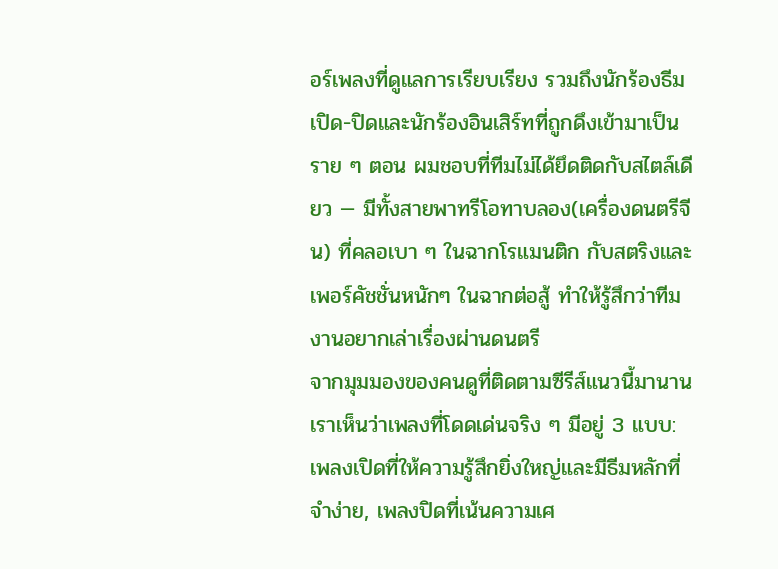อร์เพลงที่ดูแลการเรียบเรียง รวมถึงนักร้องธีมเปิด-ปิดและนักร้องอินเสิร์ทที่ถูกดึงเข้ามาเป็นราย ๆ ตอน ผมชอบที่ทีมไม่ได้ยึดติดกับสไตล์เดียว — มีทั้งสายพาทรีโอทาบลอง(เครื่องดนตรีจีน) ที่คลอเบา ๆ ในฉากโรแมนติก กับสตริงและเพอร์คัชชั่นหนักๆ ในฉากต่อสู้ ทำให้รู้สึกว่าทีมงานอยากเล่าเรื่องผ่านดนตรี
จากมุมมองของคนดูที่ติดตามซีรีส์แนวนี้มานาน เราเห็นว่าเพลงที่โดดเด่นจริง ๆ มีอยู่ 3 แบบ: เพลงเปิดที่ให้ความรู้สึกยิ่งใหญ่และมีธีมหลักที่จำง่าย, เพลงปิดที่เน้นความเศ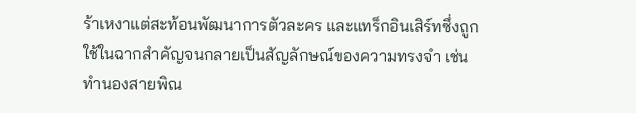ร้าเหงาแต่สะท้อนพัฒนาการตัวละคร และแทร็กอินเสิร์ทซึ่งถูกใช้ในฉากสำคัญจนกลายเป็นสัญลักษณ์ของความทรงจำ เช่น ทำนองสายพิณ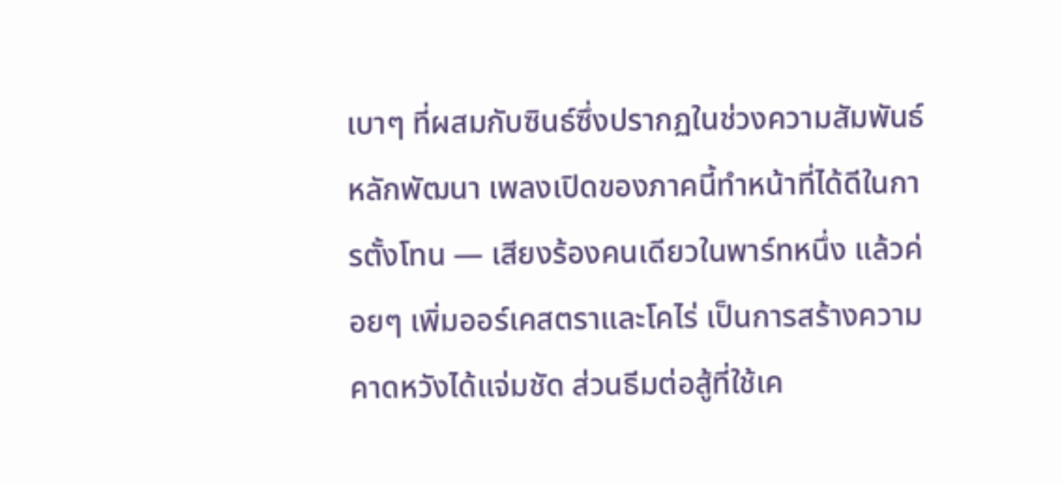เบาๆ ที่ผสมกับซินธ์ซึ่งปรากฏในช่วงความสัมพันธ์หลักพัฒนา เพลงเปิดของภาคนี้ทำหน้าที่ได้ดีในการตั้งโทน — เสียงร้องคนเดียวในพาร์ทหนึ่ง แล้วค่อยๆ เพิ่มออร์เคสตราและโคไร่ เป็นการสร้างความคาดหวังได้แจ่มชัด ส่วนธีมต่อสู้ที่ใช้เค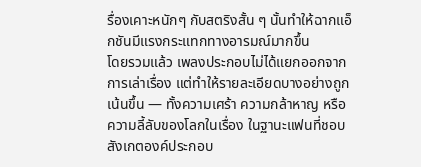รื่องเคาะหนักๆ กับสตริงสั้น ๆ นั้นทำให้ฉากแอ็กชันมีแรงกระแทกทางอารมณ์มากขึ้น
โดยรวมแล้ว เพลงประกอบไม่ได้แยกออกจากการเล่าเรื่อง แต่ทำให้รายละเอียดบางอย่างถูกเน้นขึ้น — ทั้งความเศร้า ความกล้าหาญ หรือความลี้ลับของโลกในเรื่อง ในฐานะแฟนที่ชอบสังเกตองค์ประกอบ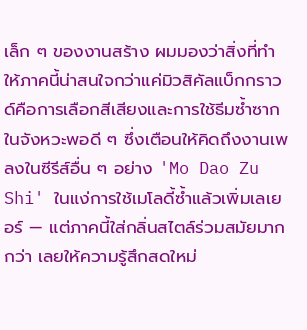เล็ก ๆ ของงานสร้าง ผมมองว่าสิ่งที่ทำให้ภาคนี้น่าสนใจกว่าแค่มิวสิคัลแบ็กกราวด์คือการเลือกสีเสียงและการใช้ธีมซ้ำซากในจังหวะพอดี ๆ ซึ่งเตือนให้คิดถึงงานเพลงในซีรีส์อื่น ๆ อย่าง 'Mo Dao Zu Shi' ในแง่การใช้เมโลดี้ซ้ำแล้วเพิ่มเลเยอร์ — แต่ภาคนี้ใส่กลิ่นสไตล์ร่วมสมัยมากกว่า เลยให้ความรู้สึกสดใหม่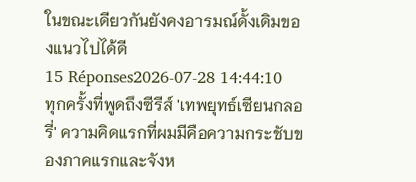ในขณะเดียวกันยังคงอารมณ์ดั้งเดิมของแนวไปได้ดี
15 Réponses2026-07-28 14:44:10
ทุกครั้งที่พูดถึงซีรีส์ 'เทพยุทธ์เซียนกลอรี่' ความคิดแรกที่ผมมีคือความกระชับของภาคแรกและจังห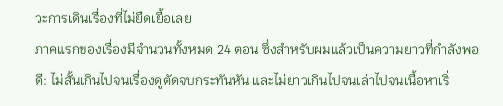วะการเดินเรื่องที่ไม่ยืดเยื้อเลย
ภาคแรกของเรื่องมีจำนวนทั้งหมด 24 ตอน ซึ่งสำหรับผมแล้วเป็นความยาวที่กำลังพอดี: ไม่สั้นเกินไปจนเรื่องดูตัดจบกระทันหัน และไม่ยาวเกินไปจนเล่าไปจนเนื้อหาเริ่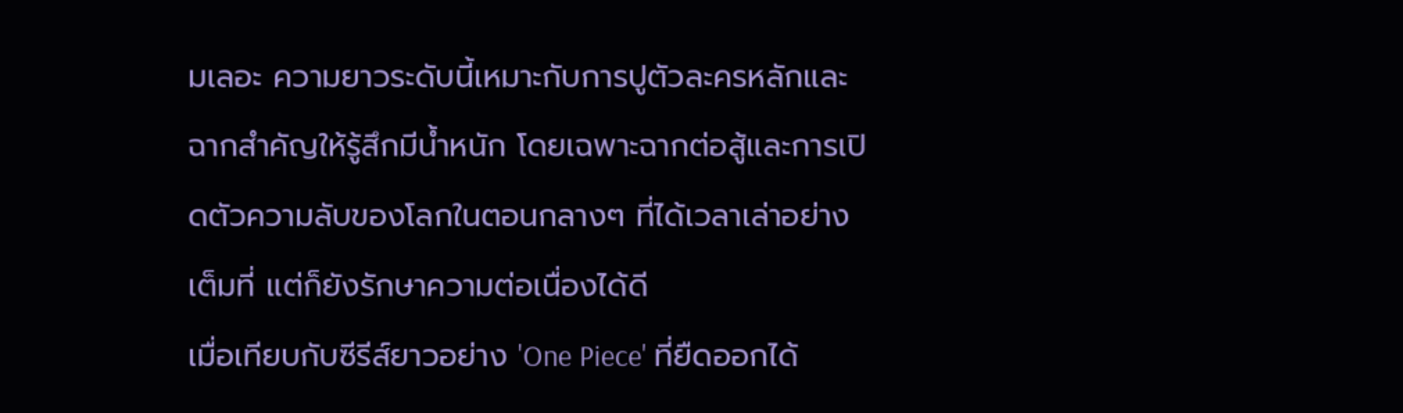มเลอะ ความยาวระดับนี้เหมาะกับการปูตัวละครหลักและฉากสำคัญให้รู้สึกมีน้ำหนัก โดยเฉพาะฉากต่อสู้และการเปิดตัวความลับของโลกในตอนกลางๆ ที่ได้เวลาเล่าอย่างเต็มที่ แต่ก็ยังรักษาความต่อเนื่องได้ดี
เมื่อเทียบกับซีรีส์ยาวอย่าง 'One Piece' ที่ยืดออกได้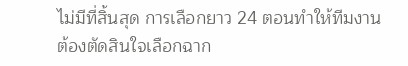ไม่มีที่สิ้นสุด การเลือกยาว 24 ตอนทำให้ทีมงานต้องตัดสินใจเลือกฉาก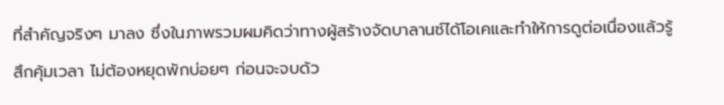ที่สำคัญจริงๆ มาลง ซึ่งในภาพรวมผมคิดว่าทางผู้สร้างจัดบาลานซ์ได้โอเคและทำให้การดูต่อเนื่องแล้วรู้สึกคุ้มเวลา ไม่ต้องหยุดพักบ่อยๆ ก่อนจะจบด้ว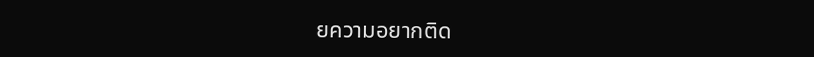ยความอยากติด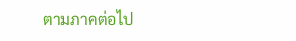ตามภาคต่อไป